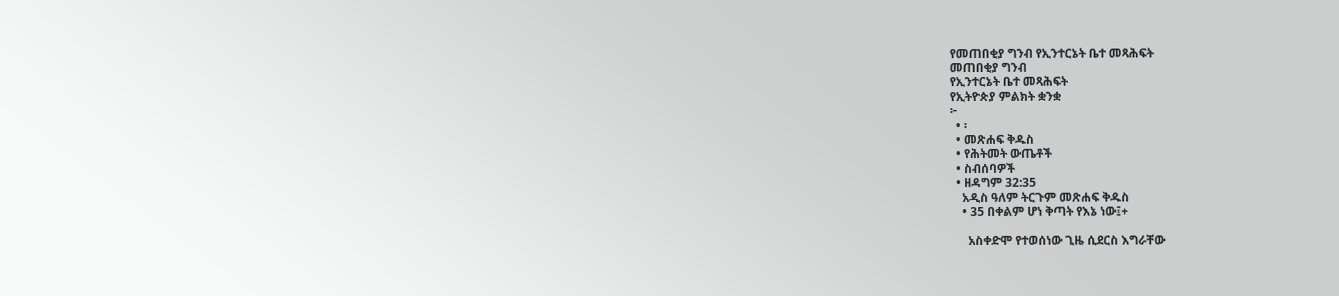የመጠበቂያ ግንብ የኢንተርኔት ቤተ መጻሕፍት
መጠበቂያ ግንብ
የኢንተርኔት ቤተ መጻሕፍት
የኢትዮጵያ ምልክት ቋንቋ
፦
  • ፡
  • መጽሐፍ ቅዱስ
  • የሕትመት ውጤቶች
  • ስብሰባዎች
  • ዘዳግም 32:35
    አዲስ ዓለም ትርጉም መጽሐፍ ቅዱስ
    • 35 በቀልም ሆነ ቅጣት የእኔ ነው፤+

      አስቀድሞ የተወሰነው ጊዜ ሲደርስ እግራቸው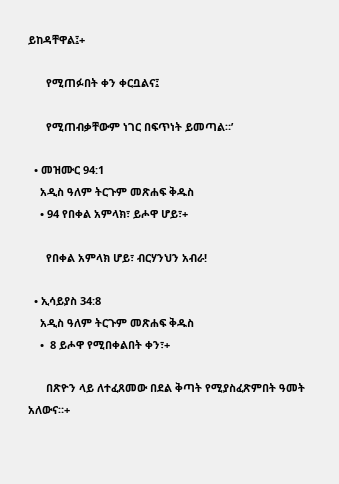ይከዳቸዋል፤+

      የሚጠፉበት ቀን ቀርቧልና፤

      የሚጠብቃቸውም ነገር በፍጥነት ይመጣል።’

  • መዝሙር 94:1
    አዲስ ዓለም ትርጉም መጽሐፍ ቅዱስ
    • 94 የበቀል አምላክ፣ ይሖዋ ሆይ፣+

      የበቀል አምላክ ሆይ፣ ብርሃንህን አብራ!

  • ኢሳይያስ 34:8
    አዲስ ዓለም ትርጉም መጽሐፍ ቅዱስ
    •  8 ይሖዋ የሚበቀልበት ቀን፣+

      በጽዮን ላይ ለተፈጸመው በደል ቅጣት የሚያስፈጽምበት ዓመት አለውና።+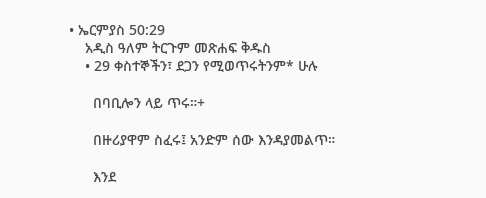• ኤርምያስ 50:29
    አዲስ ዓለም ትርጉም መጽሐፍ ቅዱስ
    • 29 ቀስተኞችን፣ ደጋን የሚወጥሩትንም* ሁሉ

      በባቢሎን ላይ ጥሩ።+

      በዙሪያዋም ስፈሩ፤ አንድም ሰው እንዳያመልጥ።

      እንደ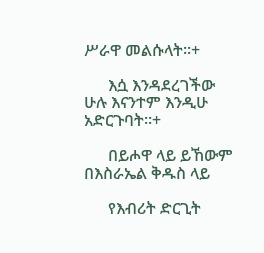ሥራዋ መልሱላት።+

      እሷ እንዳደረገችው ሁሉ እናንተም እንዲሁ አድርጉባት።+

      በይሖዋ ላይ ይኸውም በእስራኤል ቅዱስ ላይ

      የእብሪት ድርጊት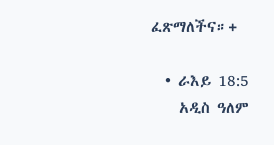ፈጽማለችና።+

  • ራእይ 18:5
    አዲስ ዓለም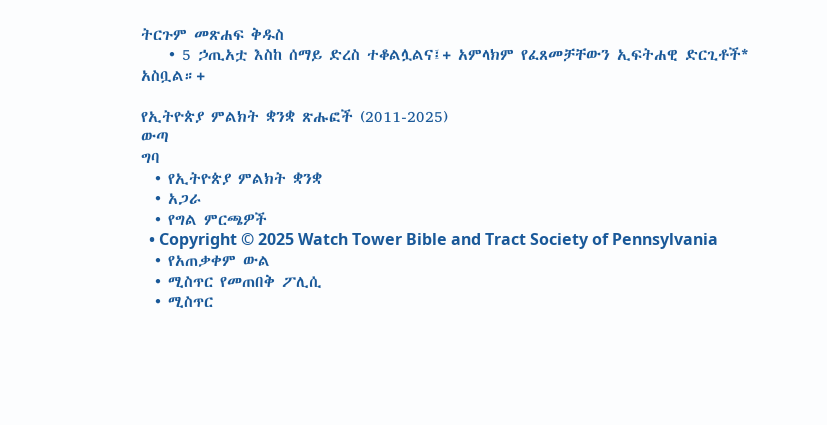ትርጉም መጽሐፍ ቅዱስ
    • 5 ኃጢአቷ እስከ ሰማይ ድረስ ተቆልሏልና፤+ አምላክም የፈጸመቻቸውን ኢፍትሐዊ ድርጊቶች* አስቧል።+

የኢትዮጵያ ምልክት ቋንቋ ጽሑፎች (2011-2025)
ውጣ
ግባ
  • የኢትዮጵያ ምልክት ቋንቋ
  • አጋራ
  • የግል ምርጫዎች
  • Copyright © 2025 Watch Tower Bible and Tract Society of Pennsylvania
  • የአጠቃቀም ውል
  • ሚስጥር የመጠበቅ ፖሊሲ
  • ሚስጥር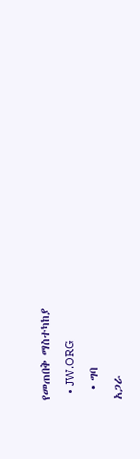የመጠበቅ ማስተካከያ
  • JW.ORG
  • ግባ
አጋራ